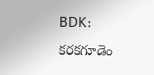BDK: కరకగూడెం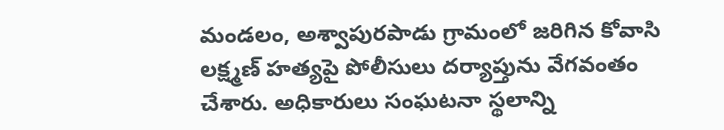మండలం, అశ్వాపురపాడు గ్రామంలో జరిగిన కోవాసి లక్ష్మణ్ హత్యపై పోలీసులు దర్యాప్తును వేగవంతం చేశారు. అధికారులు సంఘటనా స్థలాన్ని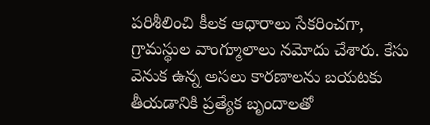పరిశీలించి కీలక ఆధారాలు సేకరించగా, గ్రామస్థుల వాంగ్మూలాలు నమోదు చేశారు. కేసు వెనుక ఉన్న అసలు కారణాలను బయటకు తీయడానికి ప్రత్యేక బృందాలతో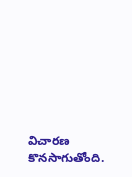విచారణ కొనసాగుతోంది.